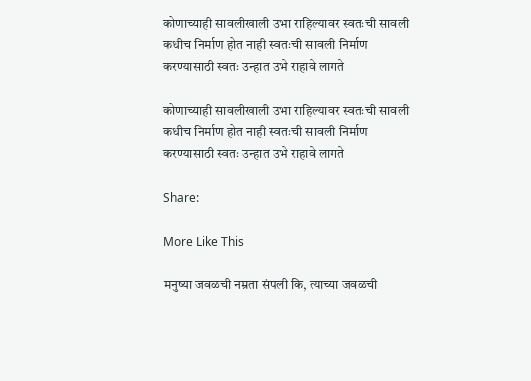कोणाच्याही सावलीखाली उभा राहिल्यावर स्वतःची सावली कधीच निर्माण होत नाही स्वतःची सावली निर्माण करण्यासाठी स्वतः उन्हात उभे राहावे लागते

कोणाच्याही सावलीखाली उभा राहिल्यावर स्वतःची सावली कधीच निर्माण होत नाही स्वतःची सावली निर्माण करण्यासाठी स्वतः उन्हात उभे राहावे लागते

Share:

More Like This

मनुष्या जवळची नम्रता संपली कि, त्याच्या जवळची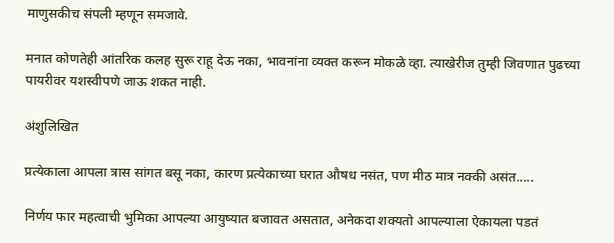माणुसकीच संपली म्हणून समजावे.

मनात कोणतेही आंतरिक कलह सुरू राहू देऊ नका, भावनांना व्यक्त करून मोकळे व्हा. त्याखेरीज तुम्ही जिवणात पुढच्या पायरीवर यशस्वीपणे जाऊ शकत नाही.

अंशुलिखित

प्रत्येकाला आपला त्रास सांगत बसू नका, कारण प्रत्येकाच्या घरात औषध नसंत, पण मीठ मात्र नक्की असंत.....

निर्णय फार महत्वाची भुमिका आपल्या आयुष्यात बजावत असतात, अनेकदा शक्यतो आपल्याला ऐकायला पडतं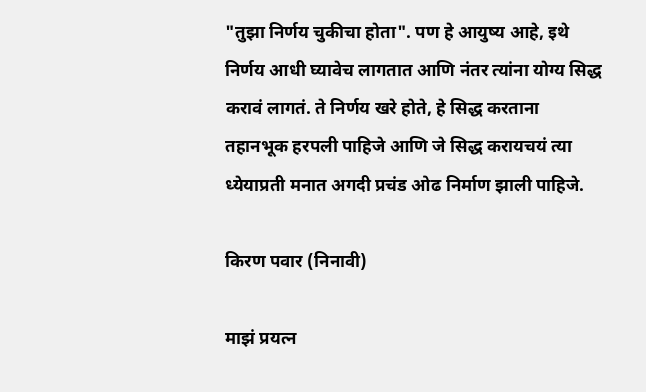"तुझा निर्णय चुकीचा होता". पण हे आयुष्य आहे, इथे निर्णय आधी घ्यावेच लागतात आणि नंतर त्यांना योग्य सिद्ध करावं लागतं. ते निर्णय खरे होते, हे सिद्ध करताना तहानभूक हरपली पाहिजे आणि जे सिद्ध करायचयं त्या ध्येयाप्रती मनात अगदी प्रचंड ओढ निर्माण झाली पाहिजे.

किरण पवार (निनावी)

माझं प्रयत्न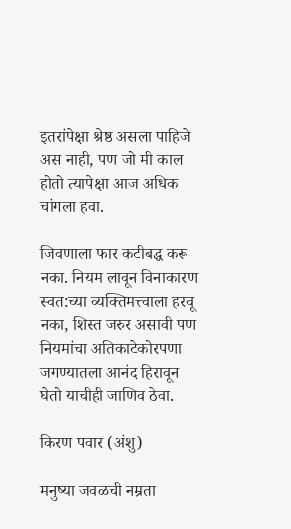इतरांपेक्षा श्रेष्ठ असला पाहिजे अस नाही, पण जो मी काल होतो त्यापेक्षा आज अधिक चांगला हवा.

जिवणाला फार कटीबद्ध करू नका. नियम लावून विनाकारण स्वत:च्या व्यक्तिमत्त्वाला हरवू नका, शिस्त जरुर असावी पण नियमांचा अतिकाटेकोरपणा जगण्यातला आनंद हिरावून घेतो याचीही जाणिव ठेवा.

किरण पवार (अंशु)

मनुष्या जवळची नम्रता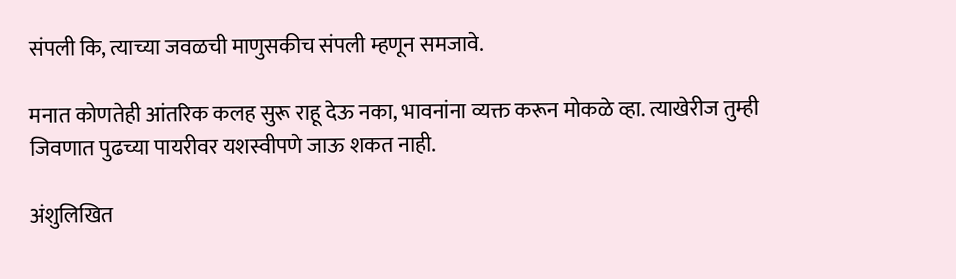संपली कि, त्याच्या जवळची माणुसकीच संपली म्हणून समजावे.

मनात कोणतेही आंतरिक कलह सुरू राहू देऊ नका, भावनांना व्यक्त करून मोकळे व्हा. त्याखेरीज तुम्ही जिवणात पुढच्या पायरीवर यशस्वीपणे जाऊ शकत नाही.

अंशुलिखित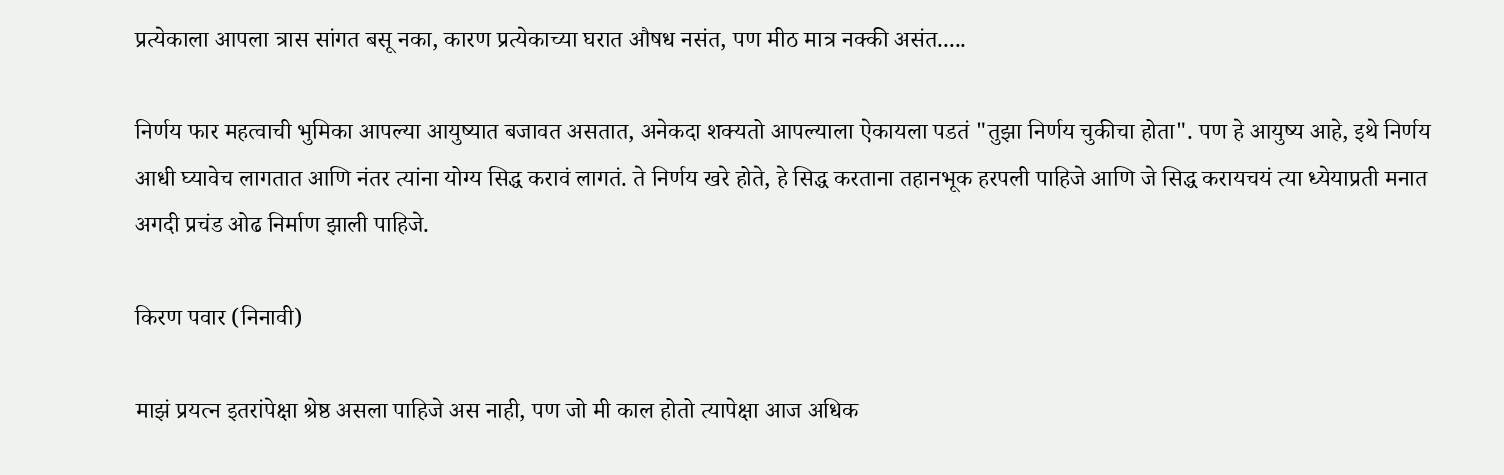प्रत्येकाला आपला त्रास सांगत बसू नका, कारण प्रत्येकाच्या घरात औषध नसंत, पण मीठ मात्र नक्की असंत.....

निर्णय फार महत्वाची भुमिका आपल्या आयुष्यात बजावत असतात, अनेकदा शक्यतो आपल्याला ऐकायला पडतं "तुझा निर्णय चुकीचा होता". पण हे आयुष्य आहे, इथे निर्णय आधी घ्यावेच लागतात आणि नंतर त्यांना योग्य सिद्ध करावं लागतं. ते निर्णय खरे होते, हे सिद्ध करताना तहानभूक हरपली पाहिजे आणि जे सिद्ध करायचयं त्या ध्येयाप्रती मनात अगदी प्रचंड ओढ निर्माण झाली पाहिजे.

किरण पवार (निनावी)

माझं प्रयत्न इतरांपेक्षा श्रेष्ठ असला पाहिजे अस नाही, पण जो मी काल होतो त्यापेक्षा आज अधिक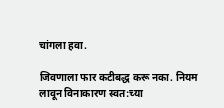चांगला हवा.

जिवणाला फार कटीबद्ध करू नका. नियम लावून विनाकारण स्वत:च्या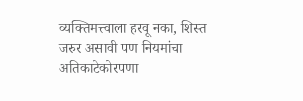व्यक्तिमत्त्वाला हरवू नका, शिस्त जरुर असावी पण नियमांचा अतिकाटेकोरपणा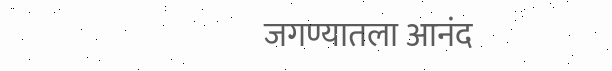जगण्यातला आनंद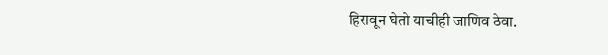हिरावून घेतो याचीही जाणिव ठेवा.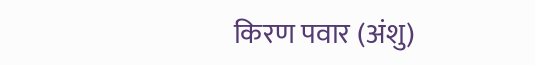किरण पवार (अंशु)